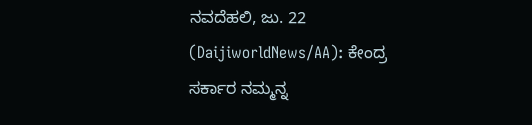ನವದೆಹಲಿ, ಜು. 22 (DaijiworldNews/AA): ಕೇಂದ್ರ ಸರ್ಕಾರ ನಮ್ಮನ್ನ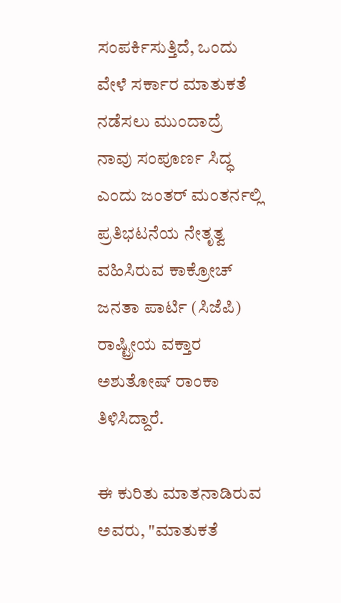ಸಂಪರ್ಕಿಸುತ್ತಿದೆ, ಒಂದು ವೇಳೆ ಸರ್ಕಾರ ಮಾತುಕತೆ ನಡೆಸಲು ಮುಂದಾದ್ರೆ ನಾವು ಸಂಪೂರ್ಣ ಸಿದ್ಧ ಎಂದು ಜಂತರ್ ಮಂತರ್ನಲ್ಲಿ ಪ್ರತಿಭಟನೆಯ ನೇತೃತ್ವ ವಹಿಸಿರುವ ಕಾಕ್ರೋಚ್ ಜನತಾ ಪಾರ್ಟಿ (ಸಿಜೆಪಿ) ರಾಷ್ಟ್ರೀಯ ವಕ್ತಾರ ಅಶುತೋಷ್ ರಾಂಕಾ ತಿಳಿಸಿದ್ದಾರೆ.

ಈ ಕುರಿತು ಮಾತನಾಡಿರುವ ಅವರು, "ಮಾತುಕತೆ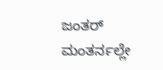ಜಂತರ್ ಮಂತರ್ನಲ್ಲೇ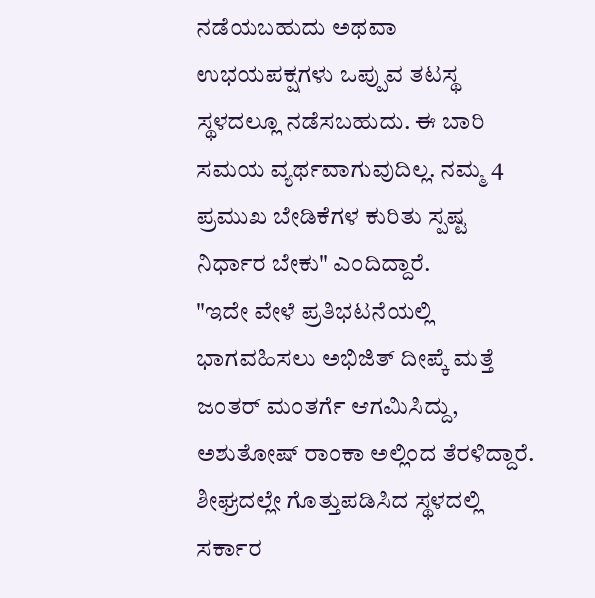ನಡೆಯಬಹುದು ಅಥವಾ ಉಭಯಪಕ್ಷಗಳು ಒಪ್ಪುವ ತಟಸ್ಥ ಸ್ಥಳದಲ್ಲೂ ನಡೆಸಬಹುದು. ಈ ಬಾರಿ ಸಮಯ ವ್ಯರ್ಥವಾಗುವುದಿಲ್ಲ. ನಮ್ಮ 4 ಪ್ರಮುಖ ಬೇಡಿಕೆಗಳ ಕುರಿತು ಸ್ಪಷ್ಟ ನಿರ್ಧಾರ ಬೇಕು" ಎಂದಿದ್ದಾರೆ.
"ಇದೇ ವೇಳೆ ಪ್ರತಿಭಟನೆಯಲ್ಲಿ ಭಾಗವಹಿಸಲು ಅಭಿಜಿತ್ ದೀಪ್ಕೆ ಮತ್ತೆ ಜಂತರ್ ಮಂತರ್ಗೆ ಆಗಮಿಸಿದ್ದು, ಅಶುತೋಷ್ ರಾಂಕಾ ಅಲ್ಲಿಂದ ತೆರಳಿದ್ದಾರೆ. ಶೀಘ್ರದಲ್ಲೇ ಗೊತ್ತುಪಡಿಸಿದ ಸ್ಥಳದಲ್ಲಿ ಸರ್ಕಾರ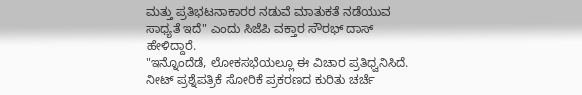ಮತ್ತು ಪ್ರತಿಭಟನಾಕಾರರ ನಡುವೆ ಮಾತುಕತೆ ನಡೆಯುವ ಸಾಧ್ಯತೆ ಇದೆ" ಎಂದು ಸಿಜೆಪಿ ವಕ್ತಾರ ಸೌರಭ್ ದಾಸ್ ಹೇಳಿದ್ದಾರೆ.
"ಇನ್ನೊಂದೆಡೆ, ಲೋಕಸಭೆಯಲ್ಲೂ ಈ ವಿಚಾರ ಪ್ರತಿಧ್ವನಿಸಿದೆ. ನೀಟ್ ಪ್ರಶ್ನೆಪತ್ರಿಕೆ ಸೋರಿಕೆ ಪ್ರಕರಣದ ಕುರಿತು ಚರ್ಚೆ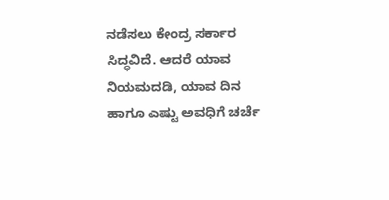ನಡೆಸಲು ಕೇಂದ್ರ ಸರ್ಕಾರ ಸಿದ್ಧವಿದೆ. ಆದರೆ ಯಾವ ನಿಯಮದಡಿ, ಯಾವ ದಿನ ಹಾಗೂ ಎಷ್ಟು ಅವಧಿಗೆ ಚರ್ಚೆ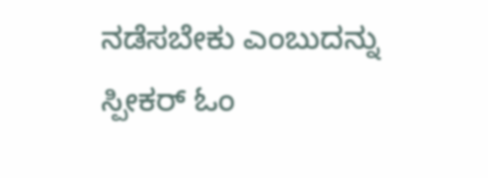ನಡೆಸಬೇಕು ಎಂಬುದನ್ನು ಸ್ಪೀಕರ್ ಓಂ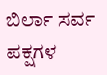ಬಿರ್ಲಾ ಸರ್ವ ಪಕ್ಷಗಳ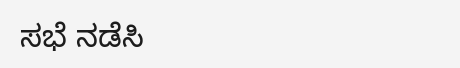ಸಭೆ ನಡೆಸಿ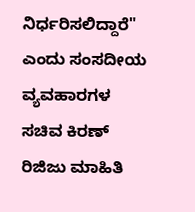ನಿರ್ಧರಿಸಲಿದ್ದಾರೆ" ಎಂದು ಸಂಸದೀಯ ವ್ಯವಹಾರಗಳ ಸಚಿವ ಕಿರಣ್ ರಿಜಿಜು ಮಾಹಿತಿ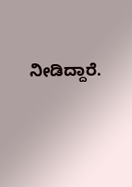ನೀಡಿದ್ದಾರೆ.